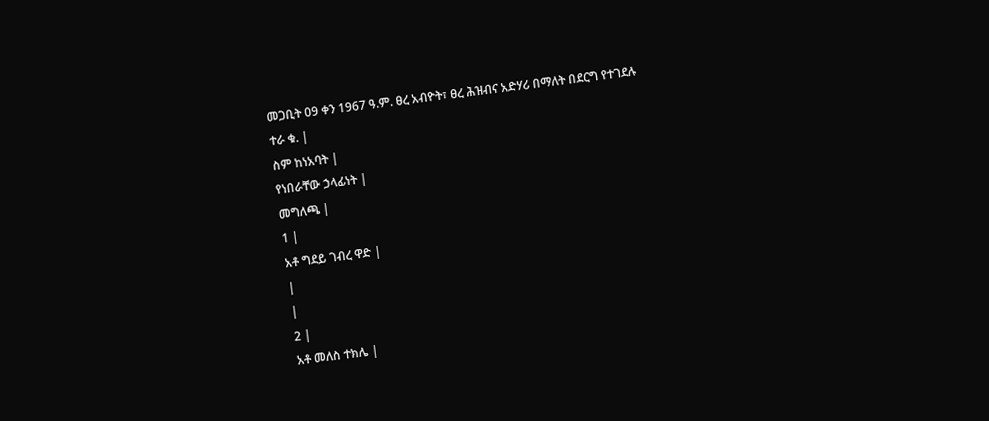መጋቢት 09 ቀን 1967 ዓ.ም. ፀረ አብዮት፣ ፀረ ሕዝብና አድሃሪ በማለት በደርግ የተገደሉ
ተራ ቁ. |
ስም ከነአባት |
የነበራቸው ኃላፊነት |
መግለጫ |
1 |
አቶ ግደይ ገብረ ዋድ |
|
|
2 |
አቶ መለስ ተክሌ |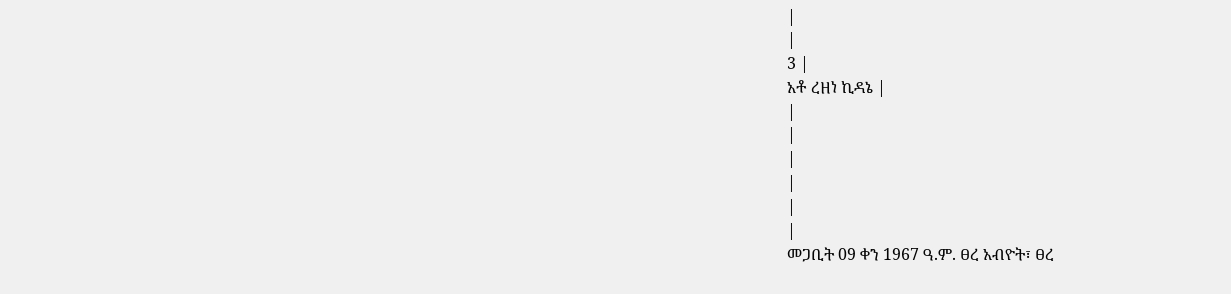|
|
3 |
አቶ ረዘነ ኪዳኔ |
|
|
|
|
|
|
መጋቢት 09 ቀን 1967 ዓ.ም. ፀረ አብዮት፣ ፀረ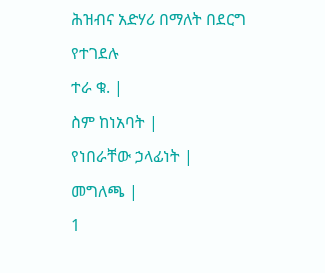ሕዝብና አድሃሪ በማለት በደርግ የተገደሉ
ተራ ቁ. |
ስም ከነአባት |
የነበራቸው ኃላፊነት |
መግለጫ |
1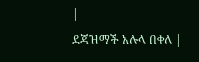|
ደጃዝማች አሉላ በቀለ |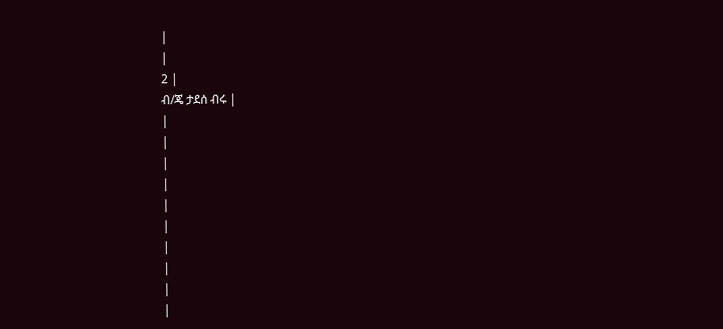|
|
2 |
ብ/ጄ ታደሰ ብሩ |
|
|
|
|
|
|
|
|
|
|